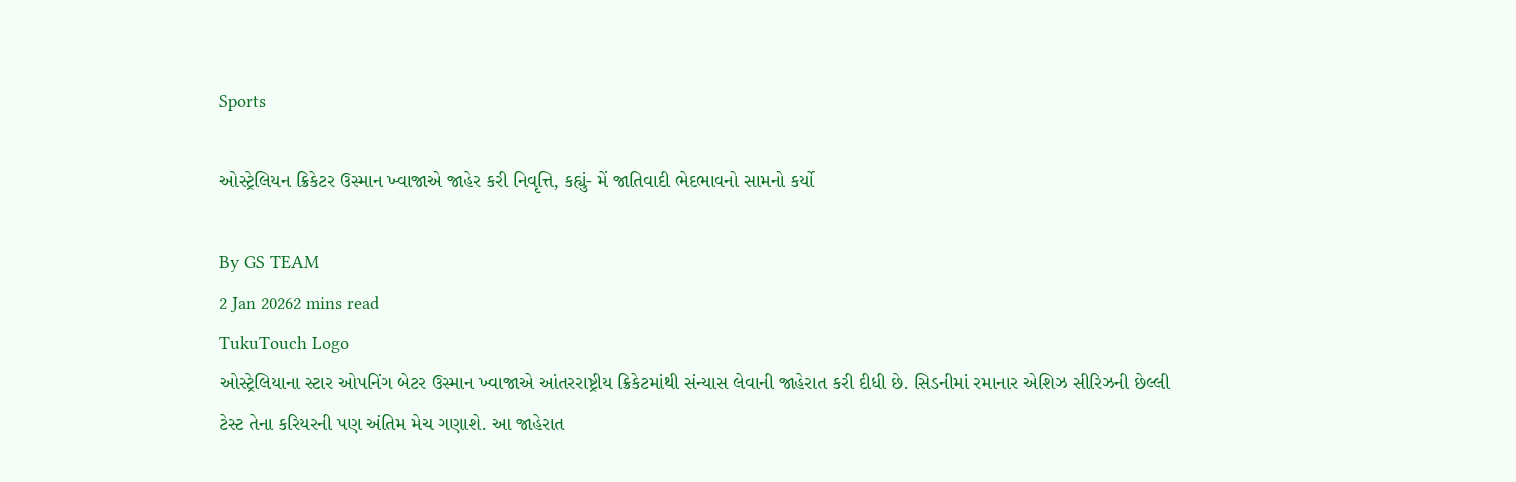Sports

ઓસ્ટ્રેલિયન ક્રિકેટર ઉસ્માન ખ્વાજાએ જાહેર કરી નિવૃત્તિ, કહ્યું- મેં જાતિવાદી ભેદભાવનો સામનો કર્યો

By GS TEAM
2 Jan 20262 mins read
TukuTouch Logo
ઓસ્ટ્રેલિયાના સ્ટાર ઓપનિંગ બેટર ઉસ્માન ખ્વાજાએ આંતરરાષ્ટ્રીય ક્રિકેટમાંથી સંન્યાસ લેવાની જાહેરાત કરી દીધી છે. સિડનીમાં રમાનાર એશિઝ સીરિઝની છેલ્લી ટેસ્ટ તેના કરિયરની પણ અંતિમ મેચ ગણાશે. આ જાહેરાત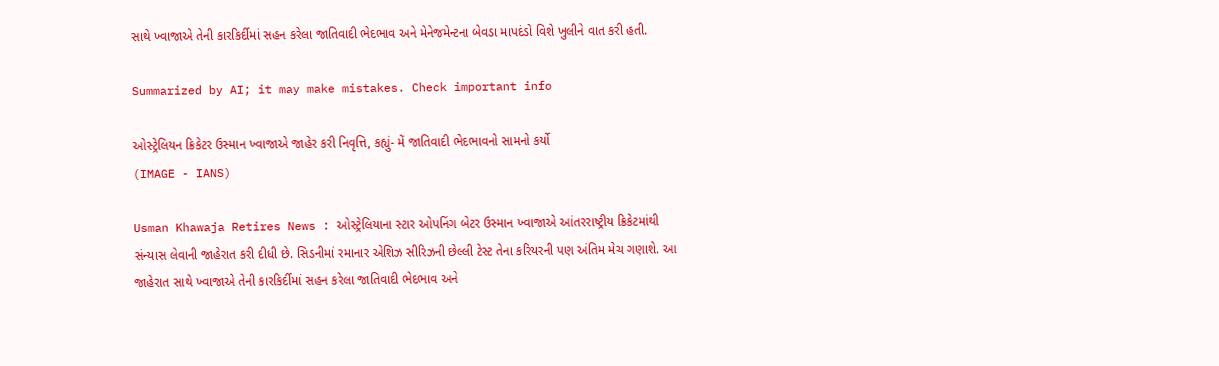સાથે ખ્વાજાએ તેની કારકિર્દીમાં સહન કરેલા જાતિવાદી ભેદભાવ અને મેનેજમેન્ટના બેવડા માપદંડો વિશે ખુલીને વાત કરી હતી.

Summarized by AI; it may make mistakes. Check important info

ઓસ્ટ્રેલિયન ક્રિકેટર ઉસ્માન ખ્વાજાએ જાહેર કરી નિવૃત્તિ, કહ્યું- મેં જાતિવાદી ભેદભાવનો સામનો કર્યો
(IMAGE - IANS)

Usman Khawaja Retires News : ઓસ્ટ્રેલિયાના સ્ટાર ઓપનિંગ બેટર ઉસ્માન ખ્વાજાએ આંતરરાષ્ટ્રીય ક્રિકેટમાંથી સંન્યાસ લેવાની જાહેરાત કરી દીધી છે. સિડનીમાં રમાનાર એશિઝ સીરિઝની છેલ્લી ટેસ્ટ તેના કરિયરની પણ અંતિમ મેચ ગણાશે. આ જાહેરાત સાથે ખ્વાજાએ તેની કારકિર્દીમાં સહન કરેલા જાતિવાદી ભેદભાવ અને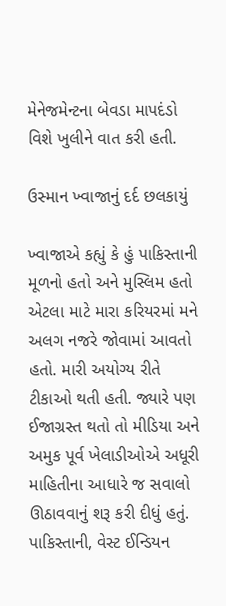મેનેજમેન્ટના બેવડા માપદંડો વિશે ખુલીને વાત કરી હતી.

ઉસ્માન ખ્વાજાનું દર્દ છલકાયું

ખ્વાજાએ કહ્યું કે હું પાકિસ્તાની મૂળનો હતો અને મુસ્લિમ હતો એટલા માટે મારા કરિયરમાં મને અલગ નજરે જોવામાં આવતો હતો. મારી અયોગ્ય રીતે ટીકાઓ થતી હતી. જ્યારે પણ ઈજાગ્રસ્ત થતો તો મીડિયા અને અમુક પૂર્વ ખેલાડીઓએ અધૂરી માહિતીના આધારે જ સવાલો ઊઠાવવાનું શરૂ કરી દીધું હતું. પાકિસ્તાની, વેસ્ટ ઈન્ડિયન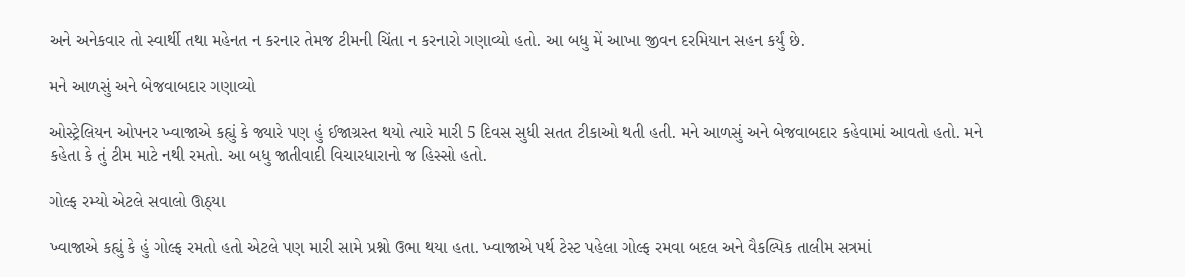અને અનેકવાર તો સ્વાર્થી તથા મહેનત ન કરનાર તેમજ ટીમની ચિંતા ન કરનારો ગણાવ્યો હતો. આ બધુ મેં આખા જીવન દરમિયાન સહન કર્યું છે.

મને આળસું અને બેજવાબદાર ગણાવ્યો

ઓસ્ટ્રેલિયન ઓપનર ખ્વાજાએ કહ્યું કે જ્યારે પણ હું ઈજાગ્રસ્ત થયો ત્યારે મારી 5 દિવસ સુધી સતત ટીકાઓ થતી હતી. મને આળસું અને બેજવાબદાર કહેવામાં આવતો હતો. મને કહેતા કે તું ટીમ માટે નથી રમતો. આ બધુ જાતીવાદી વિચારધારાનો જ હિસ્સો હતો.

ગોલ્ફ રમ્યો એટલે સવાલો ઊઠ્યા

ખ્વાજાએ કહ્યું કે હું ગોલ્ફ રમતો હતો એટલે પણ મારી સામે પ્રશ્નો ઉભા થયા હતા. ખ્વાજાએ પર્થ ટેસ્ટ પહેલા ગોલ્ફ રમવા બદલ અને વૈકલ્પિક તાલીમ સત્રમાં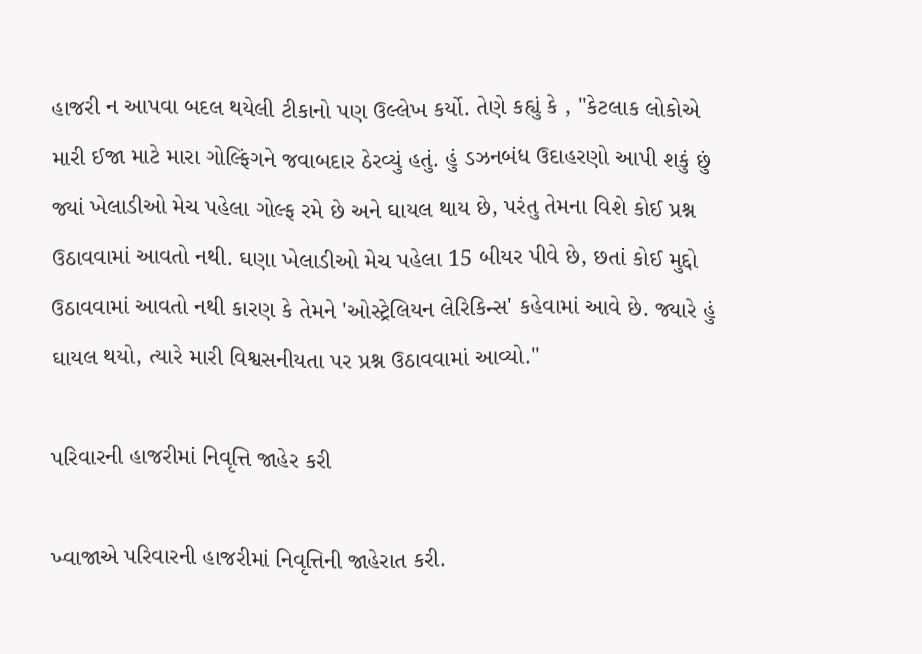હાજરી ન આપવા બદલ થયેલી ટીકાનો પણ ઉલ્લેખ કર્યો. તેણે કહ્યું કે , "કેટલાક લોકોએ મારી ઈજા માટે મારા ગોલ્ફિંગને જવાબદાર ઠેરવ્યું હતું. હું ડઝનબંધ ઉદાહરણો આપી શકું છું જ્યાં ખેલાડીઓ મેચ પહેલા ગોલ્ફ રમે છે અને ઘાયલ થાય છે, પરંતુ તેમના વિશે કોઈ પ્રશ્ન ઉઠાવવામાં આવતો નથી. ઘણા ખેલાડીઓ મેચ પહેલા 15 બીયર પીવે છે, છતાં કોઈ મુદ્દો ઉઠાવવામાં આવતો નથી કારણ કે તેમને 'ઓસ્ટ્રેલિયન લેરિકિન્સ' કહેવામાં આવે છે. જ્યારે હું ઘાયલ થયો, ત્યારે મારી વિશ્વસનીયતા પર પ્રશ્ન ઉઠાવવામાં આવ્યો."

પરિવારની હાજરીમાં નિવૃત્તિ જાહેર કરી

ખ્વાજાએ પરિવારની હાજરીમાં નિવૃત્તિની જાહેરાત કરી.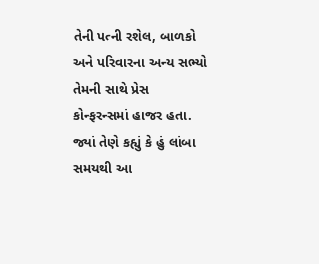તેની પત્ની રશેલ, બાળકો અને પરિવારના અન્ય સભ્યો તેમની સાથે પ્રેસ કોન્ફરન્સમાં હાજર હતા. જ્યાં તેણે કહ્યું કે હું લાંબા સમયથી આ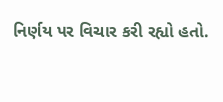નિર્ણય પર વિચાર કરી રહ્યો હતો.